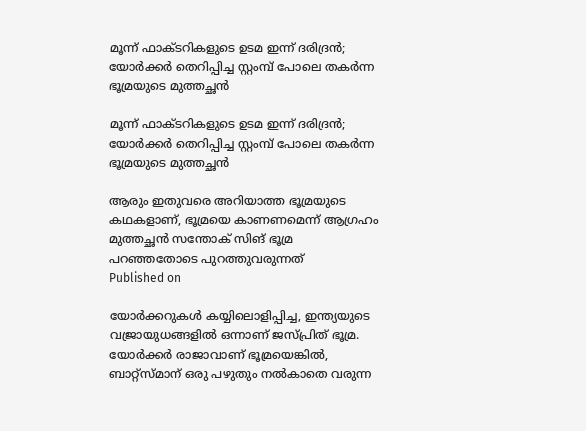മൂന്ന് ഫാക്ടറികളുടെ ഉടമ ഇന്ന് ദരിദ്രന്‍; യോര്‍ക്കര്‍ തെറിപ്പിച്ച സ്റ്റംമ്പ് പോലെ തകര്‍ന്ന ഭൂമ്രയുടെ മുത്തച്ഛന്‍

മൂന്ന് ഫാക്ടറികളുടെ ഉടമ ഇന്ന് ദരിദ്രന്‍; യോര്‍ക്കര്‍ തെറിപ്പിച്ച സ്റ്റംമ്പ് പോലെ തകര്‍ന്ന ഭൂമ്രയുടെ മുത്തച്ഛന്‍

ആരും ഇതുവരെ അറിയാത്ത ഭൂമ്രയുടെ കഥകളാണ്, ഭൂമ്രയെ കാണണമെന്ന് ആഗ്രഹം മുത്തച്ഛന്‍ സന്തോക് സിങ് ഭൂമ്ര  പറഞ്ഞതോടെ പുറത്തുവരുന്നത്
Published on

യോര്‍ക്കറുകള്‍ കയ്യിലൊളിപ്പിച്ച, ഇന്ത്യയുടെ വജ്രായുധങ്ങളില്‍ ഒന്നാണ് ജസ്പ്രിത് ഭൂമ്ര. യോര്‍ക്കര്‍ രാജാവാണ് ഭൂമ്രയെങ്കില്‍, ബാറ്റ്‌സ്മാന് ഒരു പഴുതും നല്‍കാതെ വരുന്ന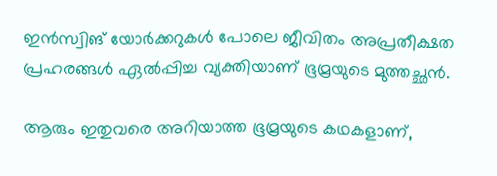ഇന്‍സ്വിങ് യോര്‍ക്കറുകള്‍ പോലെ ജീവിതം അപ്രതീക്ഷത പ്രഹരങ്ങള്‍ ഏല്‍പ്പിച്ച വ്യക്തിയാണ് ഭൂമ്രയുടെ മുത്തച്ഛന്‍.

ആരും ഇതുവരെ അറിയാത്ത ഭൂമ്രയുടെ കഥകളാണ്,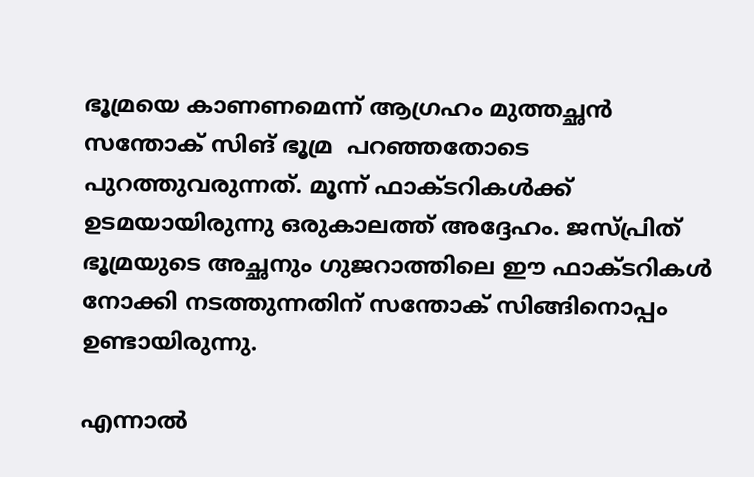ഭൂമ്രയെ കാണണമെന്ന് ആഗ്രഹം മുത്തച്ഛന്‍ സന്തോക് സിങ് ഭൂമ്ര  പറഞ്ഞതോടെ പുറത്തുവരുന്നത്. മൂന്ന് ഫാക്ടറികള്‍ക്ക് ഉടമയായിരുന്നു ഒരുകാലത്ത് അദ്ദേഹം. ജസ്പ്രിത് ഭൂമ്രയുടെ അച്ഛനും ഗുജറാത്തിലെ ഈ ഫാക്ടറികള്‍ നോക്കി നടത്തുന്നതിന് സന്തോക് സിങ്ങിനൊപ്പം ഉണ്ടായിരുന്നു.

എന്നാല്‍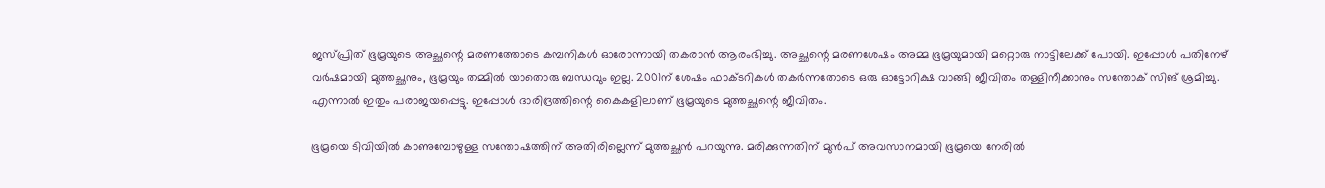ജസ്പ്രിത് ഭൂമ്രയുടെ അച്ഛന്റെ മരണത്തോടെ കമ്പനികള്‍ ഓരോന്നായി തകരാന്‍ ആരംഭിച്ചു. അച്ഛന്റെ മരണശേഷം അമ്മ ഭൂമ്രയുമായി മറ്റൊരു നാട്ടിലേക്ക് പോയി. ഇപ്പോള്‍ പതിനേഴ് വര്‍ഷമായി മുത്തച്ഛനും, ഭൂമ്രയും തമ്മില്‍ യാതൊരു ബന്ധവും ഇല്ല. 2001ന് ശേഷം ഫാക്ടറികള്‍ തകര്‍ന്നതോടെ ഒരു ഓട്ടോറിക്ഷ വാങ്ങി ജീവിതം തള്ളിനീക്കാനും സന്തോക് സിങ് ശ്രമിച്ചു. എന്നാല്‍ ഇതും പരാജയപ്പെട്ടു. ഇപ്പോള്‍ ദാരിദ്രത്തിന്റെ കൈകളിലാണ് ഭൂമ്രയുടെ മുത്തച്ഛന്റെ ജീവിതം.

ഭൂമ്രയെ ടിവിയില്‍ കാണുമ്പോഴുള്ള സന്തോഷത്തിന് അതിരില്ലെന്ന് മുത്തച്ഛന്‍ പറയുന്നു. മരിക്കുന്നതിന് മുന്‍പ് അവസാനമായി ഭൂമ്രയെ നേരില്‍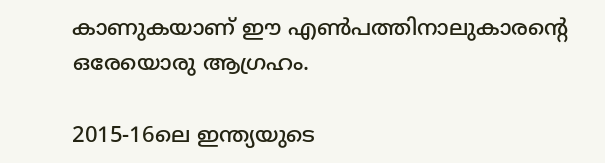കാണുകയാണ് ഈ എണ്‍പത്തിനാലുകാരന്റെ ഒരേയൊരു ആഗ്രഹം.

2015-16ലെ ഇന്ത്യയുടെ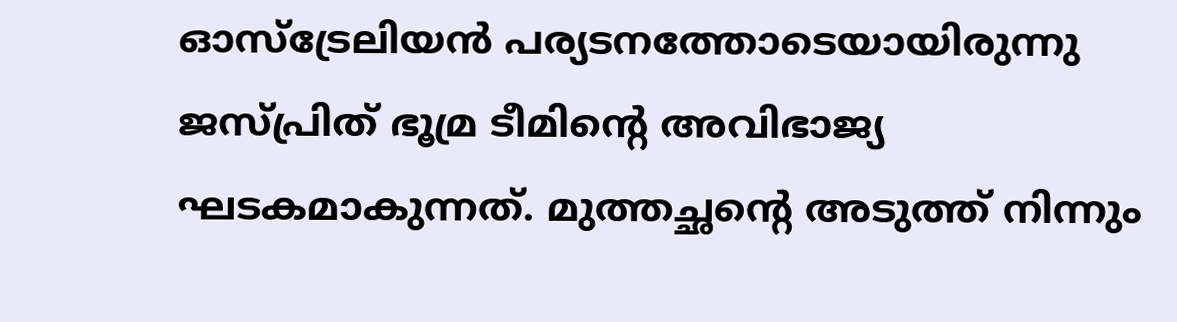ഓസ്‌ട്രേലിയന്‍ പര്യടനത്തോടെയായിരുന്നു ജസ്പ്രിത് ഭൂമ്ര ടീമിന്റെ അവിഭാജ്യ ഘടകമാകുന്നത്. മുത്തച്ഛന്റെ അടുത്ത് നിന്നും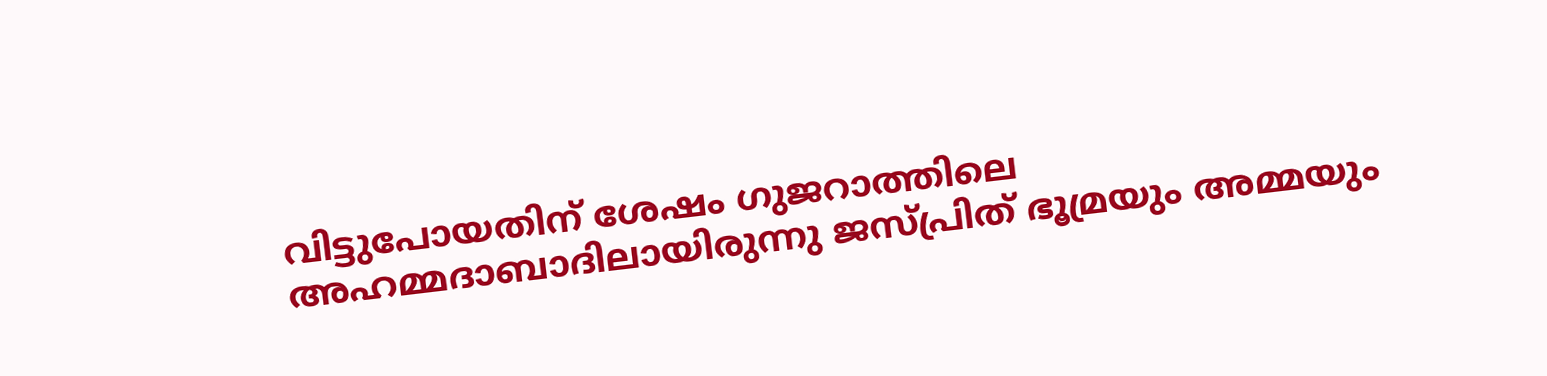വിട്ടുപോയതിന് ശേഷം ഗുജറാത്തിലെ അഹമ്മദാബാദിലായിരുന്നു ജസ്പ്രിത് ഭൂമ്രയും അമ്മയും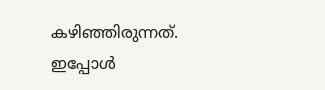കഴിഞ്ഞിരുന്നത്. ഇപ്പോള്‍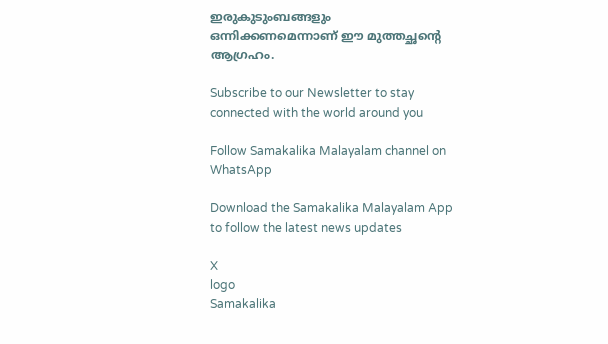ഇരുകുടുംബങ്ങളും ഒന്നിക്കണമെന്നാണ് ഈ മുത്തച്ഛന്റെ ആഗ്രഹം.

Subscribe to our Newsletter to stay connected with the world around you

Follow Samakalika Malayalam channel on WhatsApp

Download the Samakalika Malayalam App to follow the latest news updates

X
logo
Samakalika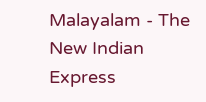Malayalam - The New Indian Express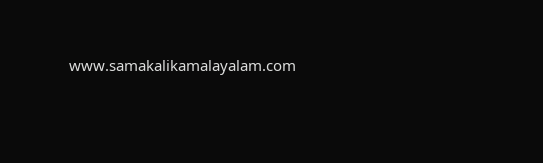www.samakalikamalayalam.com